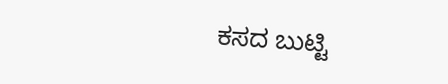ಕಸದ ಬುಟ್ಟಿ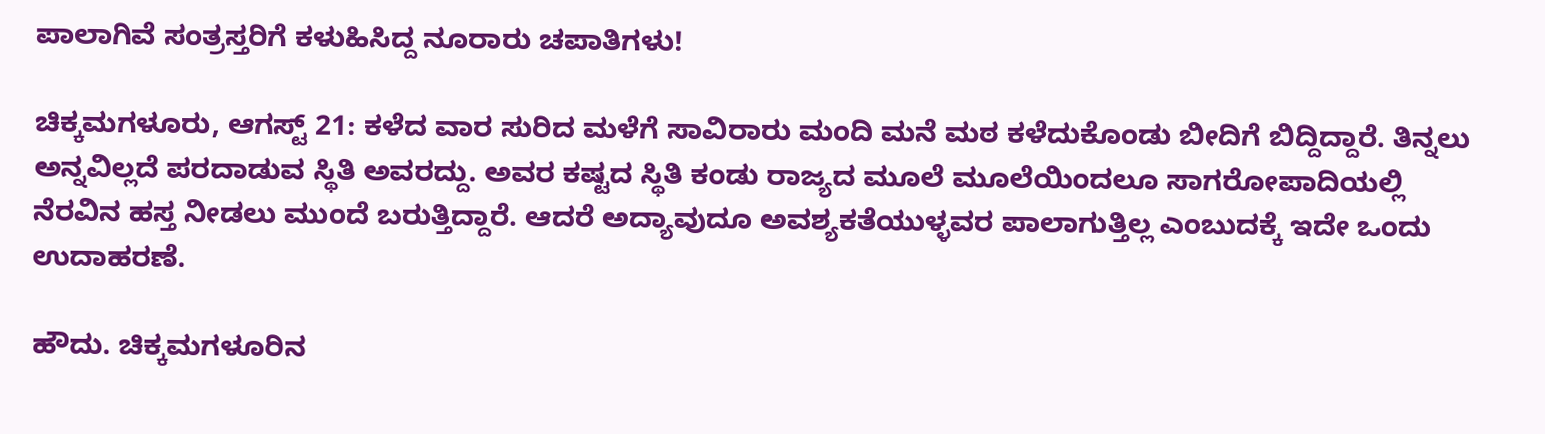ಪಾಲಾಗಿವೆ ಸಂತ್ರಸ್ತರಿಗೆ ಕಳುಹಿಸಿದ್ದ ನೂರಾರು ಚಪಾತಿಗಳು!

ಚಿಕ್ಕಮಗಳೂರು, ಆಗಸ್ಟ್ 21: ಕಳೆದ ವಾರ ಸುರಿದ ಮಳೆಗೆ ಸಾವಿರಾರು ಮಂದಿ ಮನೆ ಮಠ ಕಳೆದುಕೊಂಡು ಬೀದಿಗೆ ಬಿದ್ದಿದ್ದಾರೆ. ತಿನ್ನಲು ಅನ್ನವಿಲ್ಲದೆ ಪರದಾಡುವ ಸ್ಥಿತಿ ಅವರದ್ದು. ಅವರ ಕಷ್ಟದ ಸ್ಥಿತಿ ಕಂಡು ರಾಜ್ಯದ ಮೂಲೆ ಮೂಲೆಯಿಂದಲೂ ಸಾಗರೋಪಾದಿಯಲ್ಲಿ ನೆರವಿನ ಹಸ್ತ ನೀಡಲು ಮುಂದೆ ಬರುತ್ತಿದ್ದಾರೆ. ಆದರೆ ಅದ್ಯಾವುದೂ ಅವಶ್ಯಕತೆಯುಳ್ಳವರ ಪಾಲಾಗುತ್ತಿಲ್ಲ ಎಂಬುದಕ್ಕೆ ಇದೇ ಒಂದು ಉದಾಹರಣೆ.

ಹೌದು. ಚಿಕ್ಕಮಗಳೂರಿನ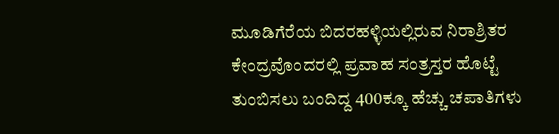ಮೂಡಿಗೆರೆಯ ಬಿದರಹಳ್ಳಿಯಲ್ಲಿರುವ ನಿರಾಶ್ರಿತರ ಕೇಂದ್ರವೊಂದರಲ್ಲಿ ಪ್ರವಾಹ ಸಂತ್ರಸ್ತರ ಹೊಟ್ಟೆ ತುಂಬಿಸಲು ಬಂದಿದ್ದ 400ಕ್ಕೂ ಹೆಚ್ಚು ಚಪಾತಿಗಳು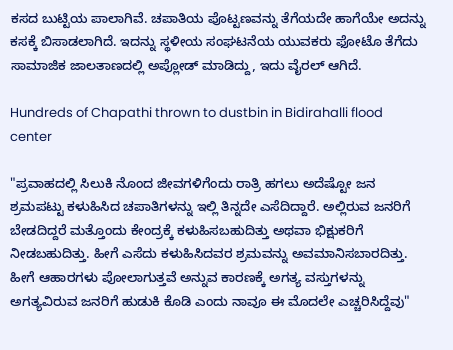ಕಸದ ಬುಟ್ಟಿಯ ಪಾಲಾಗಿವೆ. ಚಪಾತಿಯ ಪೊಟ್ಟಣವನ್ನು ತೆಗೆಯದೇ ಹಾಗೆಯೇ ಅದನ್ನು ಕಸಕ್ಕೆ ಬಿಸಾಡಲಾಗಿದೆ. ಇದನ್ನು ಸ್ಥಳೀಯ ಸಂಘಟನೆಯ ಯುವಕರು ಫೋಟೊ ತೆಗೆದು ಸಾಮಾಜಿಕ ಜಾಲತಾಣದಲ್ಲಿ ಅಪ್ಲೋಡ್ ಮಾಡಿದ್ದು, ಇದು ವೈರಲ್ ಆಗಿದೆ.

Hundreds of Chapathi thrown to dustbin in Bidirahalli flood center

"ಪ್ರವಾಹದಲ್ಲಿ ಸಿಲುಕಿ ನೊಂದ ಜೀವಗಳಿಗೆಂದು ರಾತ್ರಿ ಹಗಲು ಅದೆಷ್ಟೋ ಜನ ಶ್ರಮಪಟ್ಟು ಕಳುಹಿಸಿದ ಚಪಾತಿಗಳನ್ನು ಇಲ್ಲಿ ತಿನ್ನದೇ ಎಸೆದಿದ್ದಾರೆ. ಅಲ್ಲಿರುವ ಜನರಿಗೆ ಬೇಡದಿದ್ದರೆ ಮತ್ತೊಂದು ಕೇಂದ್ರಕ್ಕೆ ಕಳುಹಿಸಬಹುದಿತ್ತು ಅಥವಾ ಭಿಕ್ಷುಕರಿಗೆ ನೀಡಬಹುದಿತ್ತು. ಹೀಗೆ ಎಸೆದು ಕಳುಹಿಸಿದವರ ಶ್ರಮವನ್ನು ಅವಮಾನಿಸಬಾರದಿತ್ತು. ಹೀಗೆ ಆಹಾರಗಳು ಪೋಲಾಗುತ್ತವೆ ಅನ್ನುವ ಕಾರಣಕ್ಕೆ ಅಗತ್ಯ ವಸ್ತುಗಳನ್ನು ಅಗತ್ಯವಿರುವ ಜನರಿಗೆ ಹುಡುಕಿ ಕೊಡಿ ಎಂದು ನಾವೂ ಈ ಮೊದಲೇ ಎಚ್ಚರಿಸಿದ್ದೆವು"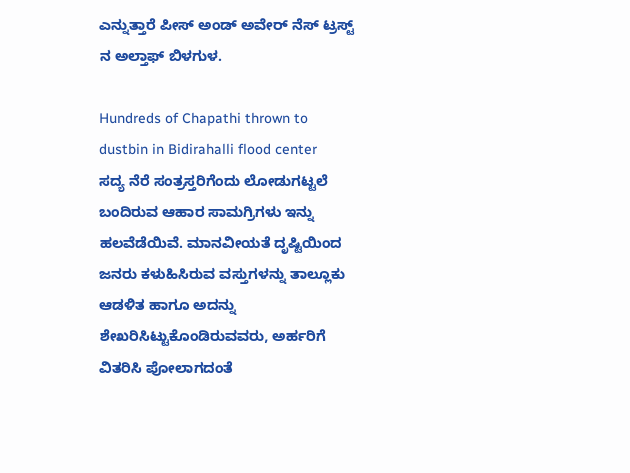ಎನ್ನುತ್ತಾರೆ ಪೀಸ್ ಅಂಡ್ ಅವೇರ್ ನೆಸ್ ಟ್ರಸ್ಟ್ ನ ಅಲ್ತಾಫ್ ಬಿಳಗುಳ.

Hundreds of Chapathi thrown to dustbin in Bidirahalli flood center
ಸದ್ಯ ನೆರೆ ಸಂತ್ರಸ್ತರಿಗೆಂದು ಲೋಡುಗಟ್ಟಲೆ ಬಂದಿರುವ ಆಹಾರ ಸಾಮಗ್ರಿಗಳು ಇನ್ನು ಹಲವೆಡೆಯಿವೆ. ಮಾನವೀಯತೆ ದೃಷ್ಟಿಯಿಂದ ಜನರು ಕಳುಹಿಸಿರುವ ವಸ್ತುಗಳನ್ನು ತಾಲ್ಲೂಕು ಆಡಳಿತ ಹಾಗೂ ಅದನ್ನು ಶೇಖರಿಸಿಟ್ಟುಕೊಂಡಿರುವವರು, ಅರ್ಹರಿಗೆ ವಿತರಿಸಿ ಪೋಲಾಗದಂತೆ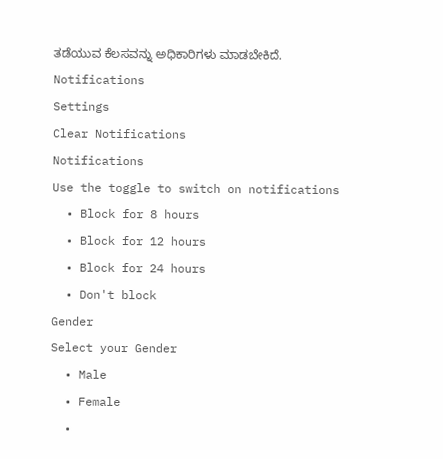ತಡೆಯುವ ಕೆಲಸವನ್ನು ಅಧಿಕಾರಿಗಳು ಮಾಡಬೇಕಿದೆ.
Notifications
Settings
Clear Notifications
Notifications
Use the toggle to switch on notifications
  • Block for 8 hours
  • Block for 12 hours
  • Block for 24 hours
  • Don't block
Gender
Select your Gender
  • Male
  • Female
  •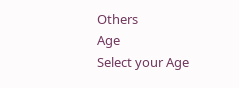Others
Age
Select your Age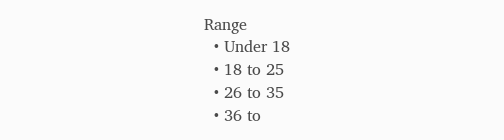Range
  • Under 18
  • 18 to 25
  • 26 to 35
  • 36 to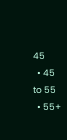45
  • 45 to 55
  • 55+